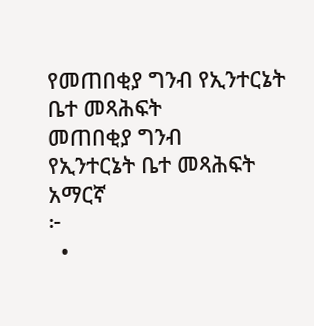የመጠበቂያ ግንብ የኢንተርኔት ቤተ መጻሕፍት
መጠበቂያ ግንብ
የኢንተርኔት ቤተ መጻሕፍት
አማርኛ
፦
  •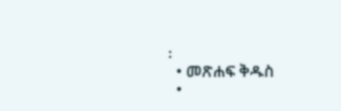፡
  • መጽሐፍ ቅዱስ
  •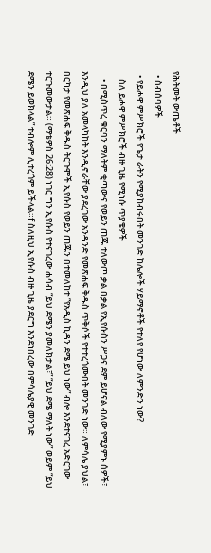የሕትመት ውጤቶች
  • ስብሰባዎች
  • የይሖዋ ምሥክሮች የጌታ ራትን የሚያከብሩበት መንገድ ከሌሎች ሃይማኖቶች የተለየ የሆነው ለምንድን ነው?
    ስለ ይሖዋ ምሥክሮች ብዙ ጊዜ የሚነሱ ጥያቄዎች
    • በሚስጥረ ቁርባን ማለትም ቂጣውና የወይን ጠጁ ተለውጦ ቃል በቃል የኢየሱስን ሥጋና ደም ይሆናል ብለው የሚያምኑ ሰዎች፣ እንዲህ ያለ አመላካከት እንዲኖራቸው ያደረገው አንዳንድ የመጽሐፍ ቅዱስ ጥቅሶች የተተረጎሙበት መንገድ ነው። ለምሳሌ ያህል፣ በርካታ የመጽሐፍ ቅዱስ ትርጉሞች ኢየሱስ የወይን ጠጁን በተመለከተ “የአዲስ ኪዳን ደሜ ይህ ነው” ብሎ እንደተናገረ አድርገው ተርጉመውታል። (ማቴዎስ 26:28) ነገር ግን ኢየሱስ የተናገረው ሐሳብ “ይህ ደሜን ያመለክታል፣” “ይህ ደሜ ማለት ነው” ወይም “ይህ ደሜን ይወክላል” ተብሎም ሊተረጎም ይችላል።f ስለዚህ ኢየሱስ ብዙ ጊዜ ያደርግ እንደነበረው በምሳሌያዊ መንገድ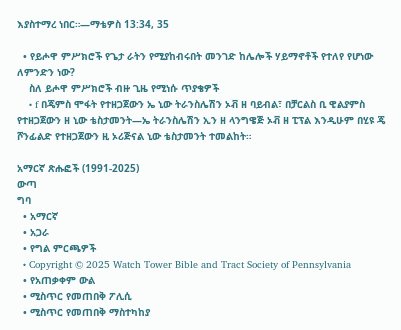እያስተማረ ነበር።—ማቴዎስ 13:34, 35

  • የይሖዋ ምሥክሮች የጌታ ራትን የሚያከብሩበት መንገድ ከሌሎች ሃይማኖቶች የተለየ የሆነው ለምንድን ነው?
    ስለ ይሖዋ ምሥክሮች ብዙ ጊዜ የሚነሱ ጥያቄዎች
    • f በጄምስ ሞፋት የተዘጋጀውን ኤ ኒው ትራንስሌሽን ኦቭ ዘ ባይብል፣ በቻርልስ ቢ ዊልያምስ የተዘጋጀውን ዘ ኒው ቴስታመንት—ኤ ትራንስሌሽን ኢን ዘ ላንግዌጅ ኦቭ ዘ ፒፕል እንዲሁም በሂዩ ጄ ሾንፊልድ የተዘጋጀውን ዚ ኦሪጅናል ኒው ቴስታመንት ተመልከት።

አማርኛ ጽሑፎች (1991-2025)
ውጣ
ግባ
  • አማርኛ
  • አጋራ
  • የግል ምርጫዎች
  • Copyright © 2025 Watch Tower Bible and Tract Society of Pennsylvania
  • የአጠቃቀም ውል
  • ሚስጥር የመጠበቅ ፖሊሲ
  • ሚስጥር የመጠበቅ ማስተካከያ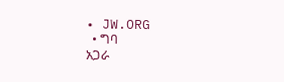• JW.ORG
  • ግባ
አጋራ